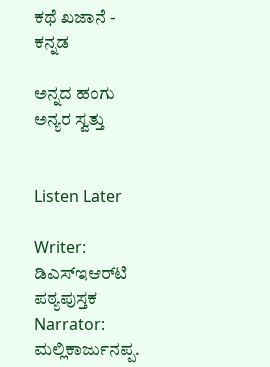ಕಥೆ ಖಜಾನೆ - ಕನ್ನಡ

ಅನ್ನದ ಹಂಗು ಅನ್ಯರ ಸ್ವತ್ತು


Listen Later

Writer: ಡಿಎಸ್‌ಇಆರ್‌ಟಿ ಪಠ್ಯಪುಸ್ತಕ
Narrator: ಮಲ್ಲಿಕಾರ್ಜುನಪ್ಪ.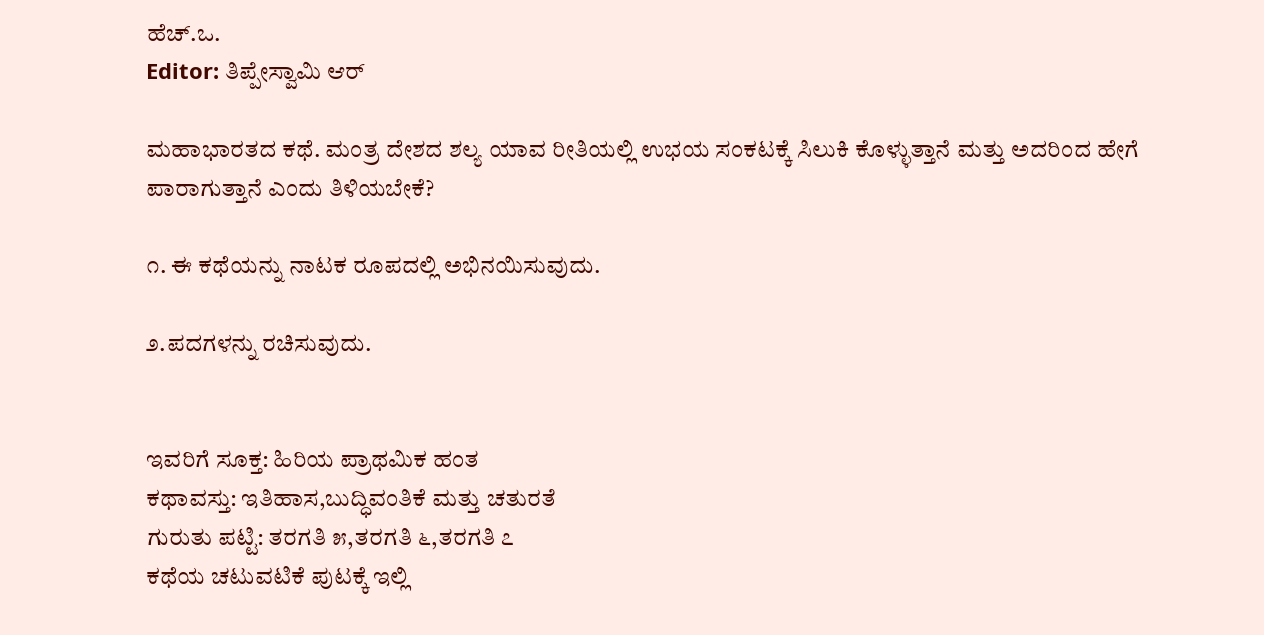ಹೆಚ್.ಒ.
Editor: ತಿಪ್ಪೇಸ್ವಾಮಿ ಆರ್

ಮಹಾಭಾರತದ ಕಥೆ. ಮಂತ್ರ ದೇಶದ ಶಲ್ಯ ಯಾವ ರೀತಿಯಲ್ಲಿ ಉಭಯ ಸಂಕಟಕ್ಕೆ ಸಿಲುಕಿ ಕೊಳ್ಳುತ್ತಾನೆ ಮತ್ತು ಅದರಿಂದ ಹೇಗೆ ಪಾರಾಗುತ್ತಾನೆ ಎಂದು ತಿಳಿಯಬೇಕೆ?

೧. ಈ ಕಥೆಯನ್ನು ನಾಟಕ ರೂಪದಲ್ಲಿ ಅಭಿನಯಿಸುವುದು.

೨.ಪದಗಳನ್ನು ರಚಿಸುವುದು.


ಇವರಿಗೆ ಸೂಕ್ತ: ಹಿರಿಯ ಪ್ರಾಥಮಿಕ ಹಂತ
ಕಥಾವಸ್ತು: ಇತಿಹಾಸ,ಬುದ್ಧಿವಂತಿಕೆ ಮತ್ತು ಚತುರತೆ
ಗುರುತು ಪಟ್ಟಿ: ತರಗತಿ ೫,ತರಗತಿ ೬,ತರಗತಿ ೭
ಕಥೆಯ ಚಟುವಟಿಕೆ ಪುಟಕ್ಕೆ ಇಲ್ಲಿ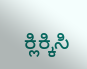ಕ್ಲಿಕ್ಕಿಸಿ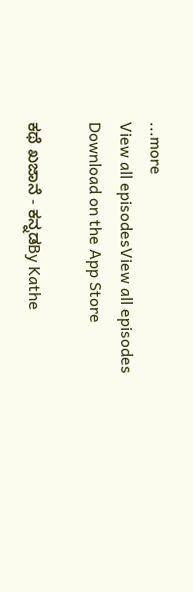...more
View all episodesView all episodes
Download on the App Store

ಕಥೆ ಖಜಾನೆ - ಕನ್ನಡBy Kathe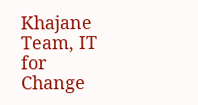Khajane Team, IT for Change